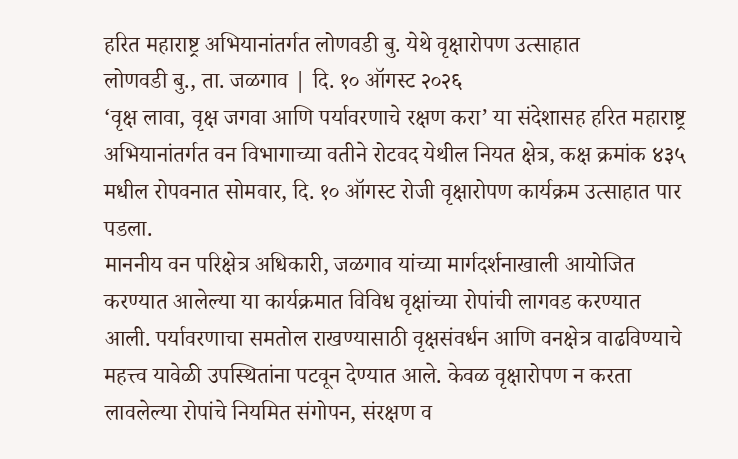हरित महाराष्ट्र अभियानांतर्गत लोणवडी बु. येथे वृक्षारोपण उत्साहात
लोणवडी बु., ता. जळगाव | दि. १० ऑगस्ट २०२६
‘वृक्ष लावा, वृक्ष जगवा आणि पर्यावरणाचे रक्षण करा’ या संदेशासह हरित महाराष्ट्र अभियानांतर्गत वन विभागाच्या वतीने रोटवद येथील नियत क्षेत्र, कक्ष क्रमांक ४३५ मधील रोपवनात सोमवार, दि. १० ऑगस्ट रोजी वृक्षारोपण कार्यक्रम उत्साहात पार पडला.
माननीय वन परिक्षेत्र अधिकारी, जळगाव यांच्या मार्गदर्शनाखाली आयोजित करण्यात आलेल्या या कार्यक्रमात विविध वृक्षांच्या रोपांची लागवड करण्यात आली. पर्यावरणाचा समतोल राखण्यासाठी वृक्षसंवर्धन आणि वनक्षेत्र वाढविण्याचे महत्त्व यावेळी उपस्थितांना पटवून देण्यात आले. केवळ वृक्षारोपण न करता लावलेल्या रोपांचे नियमित संगोपन, संरक्षण व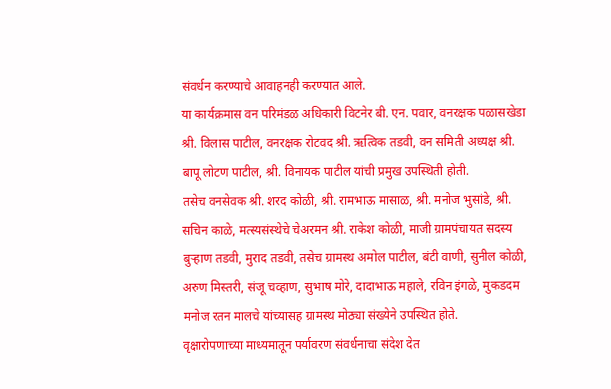संवर्धन करण्याचे आवाहनही करण्यात आले.
या कार्यक्रमास वन परिमंडळ अधिकारी विटनेर बी. एन. पवार, वनरक्षक पळासखेडा श्री. विलास पाटील, वनरक्षक रोटवद श्री. ऋत्विक तडवी, वन समिती अध्यक्ष श्री. बापू लोटण पाटील, श्री. विनायक पाटील यांची प्रमुख उपस्थिती होती.
तसेच वनसेवक श्री. शरद कोळी, श्री. रामभाऊ मासाळ, श्री. मनोज भुसांडे, श्री. सचिन काळे, मत्स्यसंस्थेचे चेअरमन श्री. राकेश कोळी, माजी ग्रामपंचायत सदस्य बुऱ्हाण तडवी, मुराद तडवी, तसेच ग्रामस्थ अमोल पाटील, बंटी वाणी, सुनील कोळी, अरुण मिस्तरी, संजू चव्हाण, सुभाष मोरे, दादाभाऊ महाले, रविन इंगळे, मुकडदम मनोज रतन मालचे यांच्यासह ग्रामस्थ मोठ्या संख्येने उपस्थित होते.
वृक्षारोपणाच्या माध्यमातून पर्यावरण संवर्धनाचा संदेश देत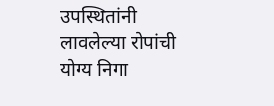उपस्थितांनी लावलेल्या रोपांची योग्य निगा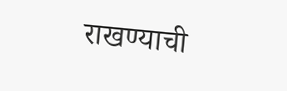राखण्याची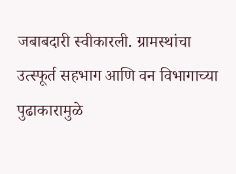जबाबदारी स्वीकारली. ग्रामस्थांचा उत्स्फूर्त सहभाग आणि वन विभागाच्या पुढाकारामुळे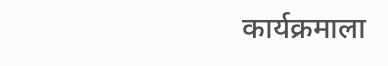कार्यक्रमाला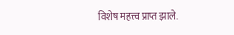विशेष महत्त्व प्राप्त झाले.